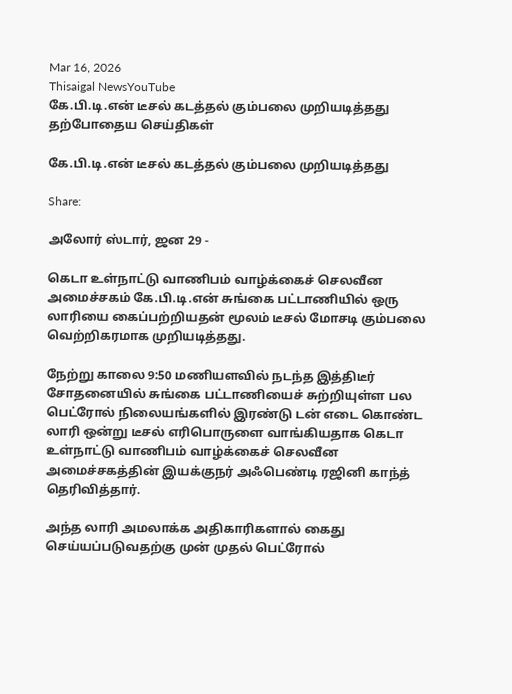Mar 16, 2026
Thisaigal NewsYouTube
கே.பி.டி.என் டீசல் கடத்தல் கும்பலை முறியடித்தது
தற்போதைய செய்திகள்

கே.பி.டி.என் டீசல் கடத்தல் கும்பலை முறியடித்தது

Share:

அலோர் ஸ்டார், ஜன 29 -

கெடா உள்நாட்டு வாணிபம் வாழ்க்கைச் செலவீன அமைச்சகம் கே.பி.டி.என் சுங்கை பட்டாணியில் ஒரு லாரியை கைப்பற்றியதன் மூலம் டீசல் மோசடி கும்பலை வெற்றிகரமாக முறியடித்தது.

நேற்று காலை 9:50 மணியளவில் நடந்த இத்திடீர் சோதனையில் சுங்கை பட்டாணியைச் சுற்றியுள்ள பல பெட்ரோல் நிலையங்களில் இரண்டு டன் எடை கொண்ட லாரி ஒன்று டீசல் எரிபொருளை வாங்கியதாக கெடா உள்நாட்டு வாணிபம் வாழ்க்கைச் செலவீன அமைச்சகத்தின் இயக்குநர் அஃபெண்டி ரஜினி காந்த் தெரிவித்தார்.

அந்த லாரி அமலாக்க அதிகாரிகளால் கைது செய்யப்படுவதற்கு முன் முதல் பெட்ரோல்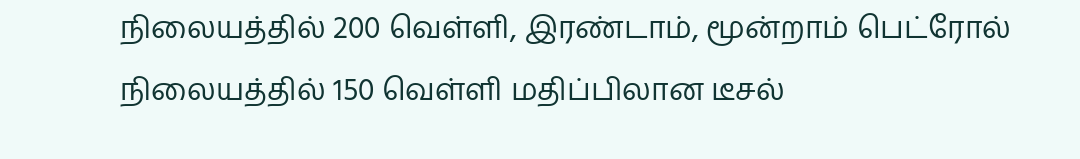நிலையத்தில் 200 வெள்ளி, இரண்டாம், மூன்றாம் பெட்ரோல் நிலையத்தில் 150 வெள்ளி மதிப்பிலான டீசல்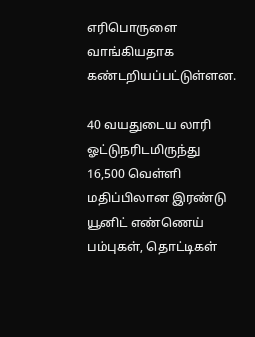எரிபொருளை வாங்கியதாக கண்டறியப்பட்டுள்ளன.

40 வயதுடைய லாரி ஓட்டுநரிடமிருந்து 16,500 வெள்ளி மதிப்பிலான இரண்டு யூனிட் எண்ணெய் பம்புகள், தொட்டிகள்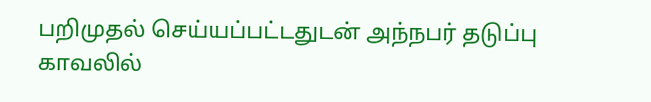பறிமுதல் செய்யப்பட்டதுடன் அந்நபர் தடுப்பு காவலில்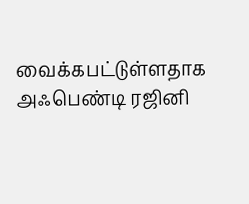வைக்கபட்டுள்ளதாக அஃபெண்டி ரஜினி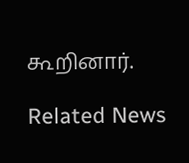கூறினார்.

Related News